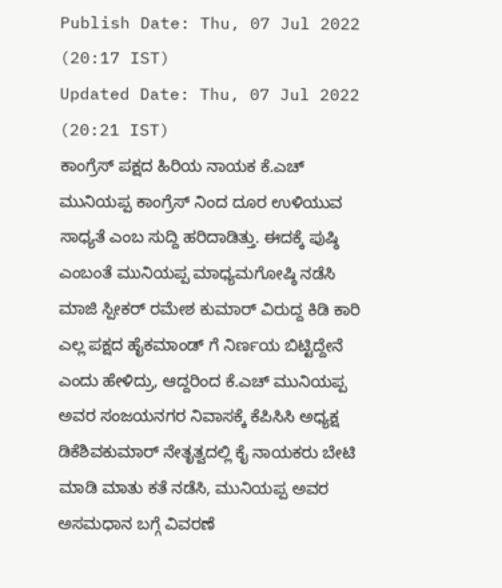Publish Date: Thu, 07 Jul 2022 (20:17 IST)
Updated Date: Thu, 07 Jul 2022 (20:21 IST)
ಕಾಂಗ್ರೆಸ್ ಪಕ್ಷದ ಹಿರಿಯ ನಾಯಕ ಕೆ.ಎಚ್ ಮುನಿಯಪ್ಪ ಕಾಂಗ್ರೆಸ್ ನಿಂದ ದೂರ ಉಳಿಯುವ ಸಾಧ್ಯತೆ ಎಂಬ ಸುದ್ದಿ ಹರಿದಾಡಿತ್ತು. ಈದಕ್ಕೆ ಪುಷ್ಠಿ ಎಂಬಂತೆ ಮುನಿಯಪ್ಪ ಮಾಧ್ಯಮಗೋಷ್ಠಿ ನಡೆಸಿ ಮಾಜಿ ಸ್ಪೀಕರ್ ರಮೇಶ ಕುಮಾರ್ ವಿರುದ್ದ ಕಿಡಿ ಕಾರಿ ಎಲ್ಲ ಪಕ್ಷದ ಹೈಕಮಾಂಡ್ ಗೆ ನಿರ್ಣಯ ಬಿಟ್ಟಿದ್ದೇನೆ ಎಂದು ಹೇಳಿದ್ರು, ಆದ್ದರಿಂದ ಕೆ.ಎಚ್ ಮುನಿಯಪ್ಪ ಅವರ ಸಂಜಯನಗರ ನಿವಾಸಕ್ಕೆ ಕೆಪಿಸಿಸಿ ಅಧ್ಯಕ್ಷ ಡಿಕೆಶಿವಕುಮಾರ್ ನೇತೃತ್ವದಲ್ಲಿ ಕೈ ನಾಯಕರು ಬೇಟಿ ಮಾಡಿ ಮಾತು ಕತೆ ನಡೆಸಿ, ಮುನಿಯಪ್ಪ ಅವರ ಅಸಮಧಾನ ಬಗ್ಗೆ ವಿವರಣೆ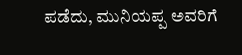ಪಡೆದು, ಮುನಿಯಪ್ಪ ಅವರಿಗೆ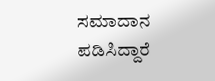ಸಮಾದಾನ ಪಡಿಸಿದ್ದಾರೆ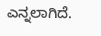ಎನ್ನಲಾಗಿದೆ.